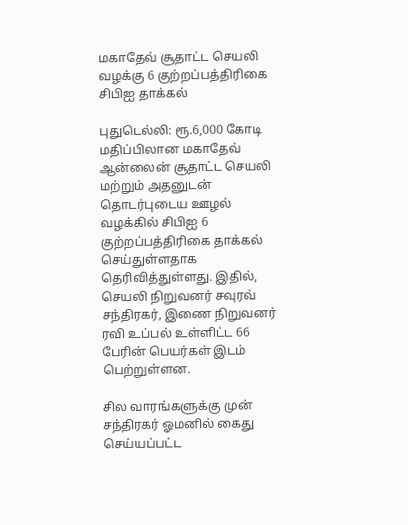மகாதேவ் சூதாட்ட செயலி வழக்கு 6 குற்றப்பத்திரிகை சிபிஐ தாக்கல்

புதுடெல்லி: ரூ.6,000 கோடி மதிப்பிலான மகாதேவ் ஆன்லைன் சூதாட்ட செயலி மற்றும் அதனுடன் தொடர்புடைய ஊழல் வழக்கில் சிபிஐ 6 குற்றப்பத்திரிகை தாக்கல் செய்துள்ளதாக தெரிவித்துள்ளது. இதில், செயலி நிறுவனர் சவுரவ் சந்திரகர், இணை நிறுவனர் ரவி உப்பல் உள்ளிட்ட 66 பேரின் பெயர்கள் இடம் பெற்றுள்ளன.

சில வாரங்களுக்கு முன் சந்திரகர் ஓமனில் கைது செய்யப்பட்ட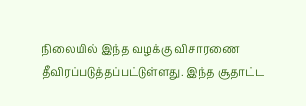நிலையில் இந்த வழக்கு விசாரணை தீவிரப்படுத்தப்பட்டுள்ளது. இந்த சூதாட்ட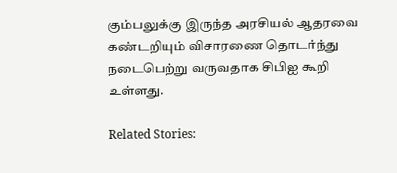கும்பலுக்கு இருந்த அரசியல் ஆதரவை கண்டறியும் விசாரணை தொடர்ந்து நடைபெற்று வருவதாக சிபிஐ கூறி உள்ளது.

Related Stories: